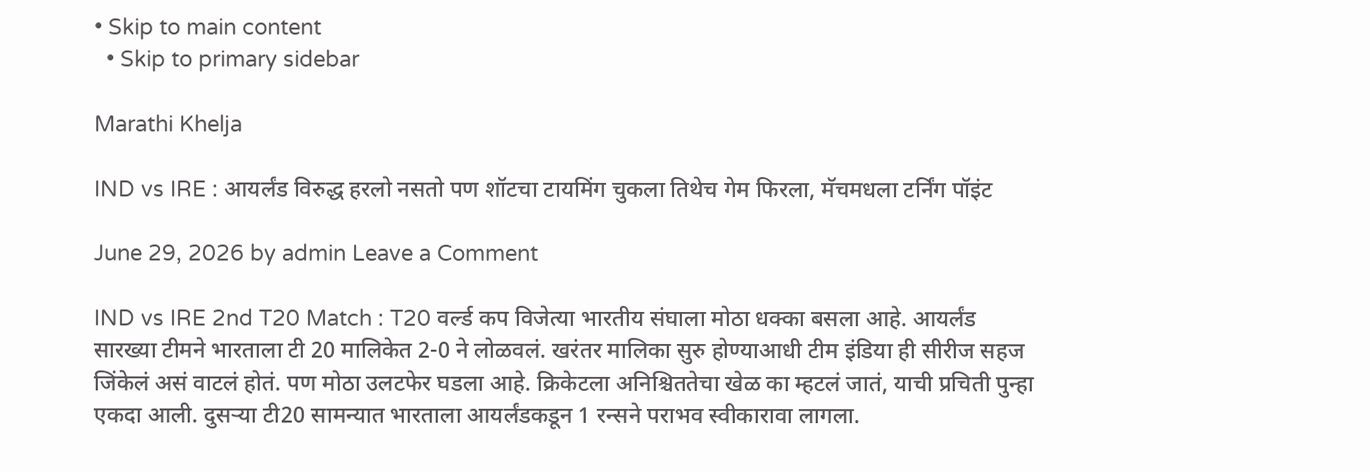• Skip to main content
  • Skip to primary sidebar

Marathi Khelja

IND vs IRE : आयर्लंड विरुद्ध हरलो नसतो पण शॉटचा टायमिंग चुकला तिथेच गेम फिरला, मॅचमधला टर्निंग पॉइंट

June 29, 2026 by admin Leave a Comment

IND vs IRE 2nd T20 Match : T20 वर्ल्ड कप विजेत्या भारतीय संघाला मोठा धक्का बसला आहे. आयर्लंड सारख्या टीमने भारताला टी 20 मालिकेत 2-0 ने लोळवलं. खरंतर मालिका सुरु होण्याआधी टीम इंडिया ही सीरीज सहज जिंकेलं असं वाटलं होतं. पण मोठा उलटफेर घडला आहे. क्रिकेटला अनिश्चिततेचा खेळ का म्हटलं जातं, याची प्रचिती पुन्हा एकदा आली. दुसऱ्या टी20 सामन्यात भारताला आयर्लंडकडून 1 रन्सने पराभव स्वीकारावा लागला.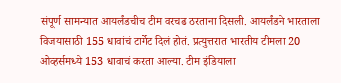संपूर्ण सामन्यात आयर्लंडचीच टीम वरचढ ठरताना दिसली. आयर्लंडने भारताला विजयासाठी 155 धावांचं टार्गेट दिलं होतं. प्रत्युत्तरात भारतीय टीमला 20 ओव्हर्समध्ये 153 धावाचं करता आल्या. टीम इंडियाला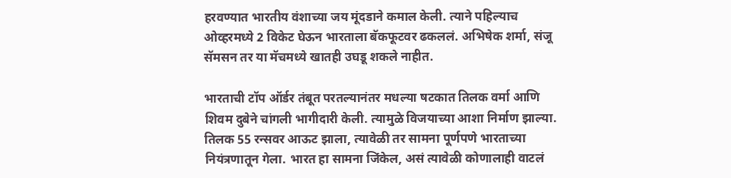हरवण्यात भारतीय वंशाच्या जय मूंदडाने कमाल केली. त्याने पहिल्याच ओव्हरमध्ये 2 विकेट घेऊन भारताला बॅकफूटवर ढकललं. अभिषेक शर्मा, संजू सॅमसन तर या मॅचमध्ये खातही उघडू शकले नाहीत.

भारताची टॉप ऑर्डर तंबूत परतल्यानंतर मधल्या षटकात तिलक वर्मा आणि शिवम दुबेने चांगली भागीदारी केली. त्यामुळे विजयाच्या आशा निर्माण झाल्या. तिलक 55 रन्सवर आऊट झाला, त्यावेळी तर सामना पूर्णपणे भारताच्या नियंत्रणातून गेला. भारत हा सामना जिंकेल, असं त्यावेळी कोणालाही वाटलं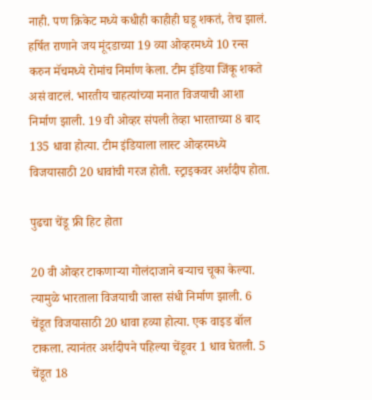नाही. पण क्रिकेट मध्ये कधीही काहीही घडू शकतं, तेच झालं. हर्षित राणाने जय मूंदडाच्या 19 व्या ओव्हरमध्ये 10 रन्स करुन मॅचमध्ये रोमांच निर्माण केला. टीम इंडिया जिंकू शकते असं वाटलं. भारतीय चाहत्यांच्या मनात विजयाची आशा निर्माण झाली. 19 वी ओव्हर संपली तेव्हा भारताच्या 8 बाद 135 धावा होत्या. टीम इंडियाला लास्ट ओव्हरमध्ये विजयासाठी 20 धावांची गरज होती. स्ट्राइकवर अर्शदीप होता.

पुढचा चेंडू फ्री हिट होता

20 वी ओव्हर टाकणाऱ्या गोलंदाजाने बऱ्याच चूका केल्या. त्यामुळे भारताला विजयाची जास्त संधी निर्माण झाली. 6 चेंडूत विजयासाठी 20 धावा हव्या होत्या. एक वाइड बॉल टाकला. त्यानंतर अर्शदीपने पहिल्या चेंडूवर 1 धाव घेतली. 5 चेंडूत 18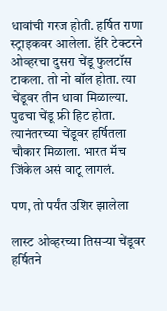धावांची गरज होती. हर्षित राणा स्ट्राइकवर आलेला. हॅरि टेक्टरने ओव्हरचा दुसरा चेंडू फुलटॉस टाकला. तो नो बॉल होता. त्या चेंडूवर तीन धावा मिळाल्या. पुढचा चेंडू फ्री हिट होता. त्यानंतरच्या चेंडूवर हर्षितला चौकार मिळाला. भारत मॅच जिंकेल असं वाटू लागलं.

पण, तो पर्यंत उशिर झालेला

लास्ट ओव्हरच्या तिसऱ्या चेंडूवर हर्षितने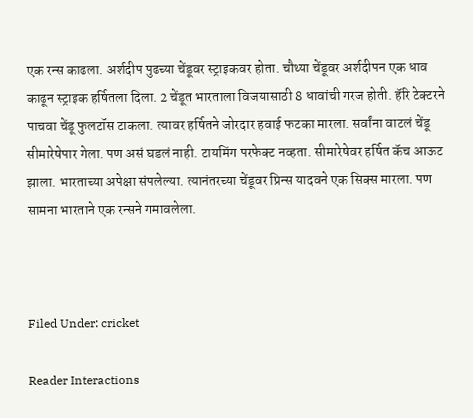एक रन्स काढला. अर्शदीप पुढच्या चेंडूवर स्ट्राइकवर होता. चौथ्या चेंडूवर अर्शदीपन एक धाव काढून स्ट्राइक हर्षितला दिला. 2 चेंडूत भारताला विजयासाठी 8 धावांची गरज होती. हॅरि टेक्टरने पाचवा चेंडू फुलटॉस टाकला. त्यावर हर्षितने जोरदार हवाई फटका मारला. सर्वांना वाटलं चेंडू सीमारेषेपार गेला. पण असं घडलं नाही. टायमिंग परफेक्ट नव्हता. सीमारेषेवर हर्षित कॅच आऊट झाला. भारताच्या अपेक्षा संपलेल्या. त्यानंतरच्या चेंडूवर प्रिन्स यादवने एक सिक्स मारला. पण सामना भारताने एक रन्सने गमावलेला.



Filed Under: cricket

Reader Interactions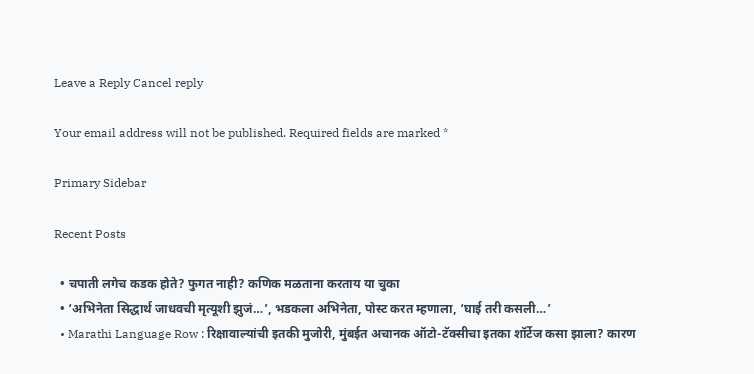Leave a Reply Cancel reply

Your email address will not be published. Required fields are marked *

Primary Sidebar

Recent Posts

  • चपाती लगेच कडक होते? फुगत नाही? कणिक मळताना करताय या चुका
  • ‘अभिनेता सिद्धार्थ जाधवची मृत्यूशी झुजं…’, भडकला अभिनेता, पोस्ट करत म्हणाला, ‘घाई तरी कसली…’
  • Marathi Language Row : रिक्षावाल्यांची इतकी मुजोरी, मुंबईत अचानक ऑटो-टॅक्सीचा इतका शॉर्टेज कसा झाला? कारण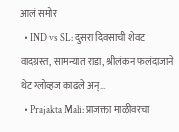आलं समोर
  • IND vs SL: दुसरा दिवसाची शेवट वादग्रस्त, सामन्यात राडा, श्रीलंकन फलंदाजाने थेट ग्लोव्हज काढले अन्…
  • Prajakta Mali: प्राजक्ता माळीवरचा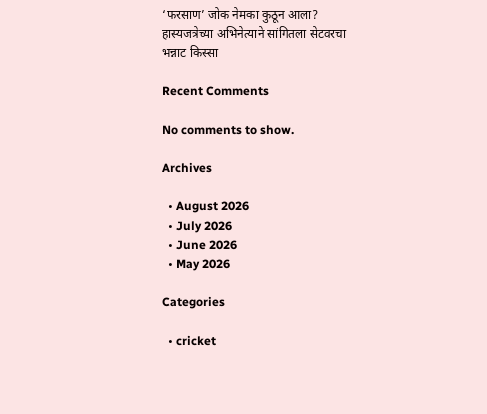‘फरसाण’ जोक नेमका कुठून आला? हास्यजत्रेच्या अभिनेत्याने सांगितला सेटवरचा भन्नाट किस्सा

Recent Comments

No comments to show.

Archives

  • August 2026
  • July 2026
  • June 2026
  • May 2026

Categories

  • cricket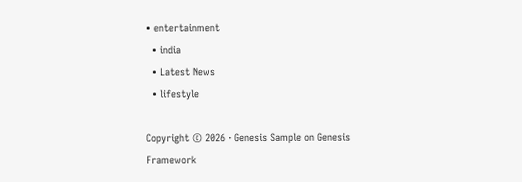• entertainment
  • india
  • Latest News
  • lifestyle

Copyright © 2026 · Genesis Sample on Genesis Framework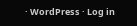· WordPress · Log in